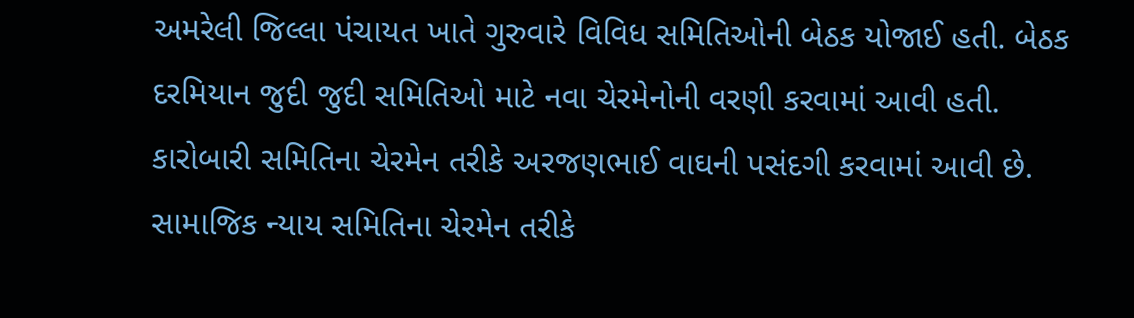અમરેલી જિલ્લા પંચાયત ખાતે ગુરુવારે વિવિધ સમિતિઓની બેઠક યોજાઈ હતી. બેઠક દરમિયાન જુદી જુદી સમિતિઓ માટે નવા ચેરમેનોની વરણી કરવામાં આવી હતી. કારોબારી સમિતિના ચેરમેન તરીકે અરજણભાઈ વાઘની પસંદગી કરવામાં આવી છે. સામાજિક ન્યાય સમિતિના ચેરમેન તરીકે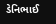ડેનિભાઈ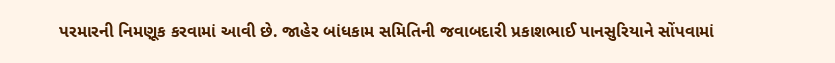પરમારની નિમણૂક કરવામાં આવી છે. જાહેર બાંધકામ સમિતિની જવાબદારી પ્રકાશભાઈ પાનસુરિયાને સોંપવામાં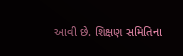આવી છે. શિક્ષણ સમિતિના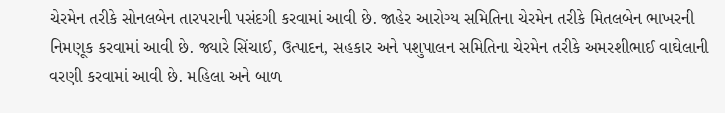ચેરમેન તરીકે સોનલબેન તારપરાની પસંદગી કરવામાં આવી છે. જાહેર આરોગ્ય સમિતિના ચેરમેન તરીકે મિતલબેન ભાખરની નિમણૂક કરવામાં આવી છે. જ્યારે સિંચાઈ, ઉત્પાદન, સહકાર અને પશુપાલન સમિતિના ચેરમેન તરીકે અમરશીભાઈ વાઘેલાની વરણી કરવામાં આવી છે. મહિલા અને બાળ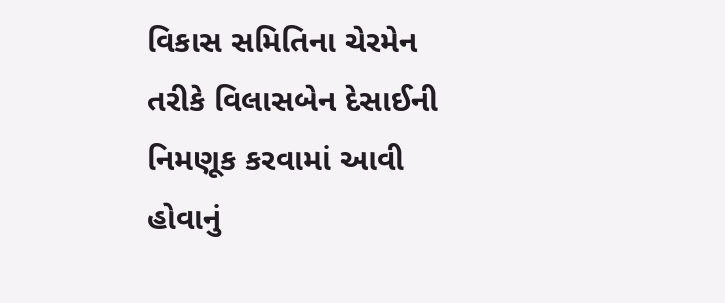વિકાસ સમિતિના ચેરમેન તરીકે વિલાસબેન દેસાઈની નિમણૂક કરવામાં આવી હોવાનું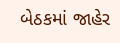બેઠકમાં જાહેર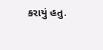કરાયું હતુ.